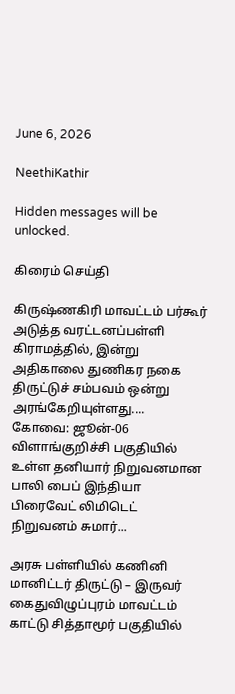June 6, 2026

NeethiKathir

Hidden messages will be unlocked.

கிரைம் செய்தி

கிருஷ்ணகிரி மாவட்டம் பர்கூர் அடுத்த வரட்டனப்பள்ளி கிராமத்தில், இன்று அதிகாலை துணிகர நகை திருட்டுச் சம்பவம் ஒன்று அரங்கேறியுள்ளது....
கோவை: ஜூன்-06 விளாங்குறிச்சி பகுதியில் உள்ள தனியார் நிறுவனமான பாலி பைப் இந்தியா பிரைவேட் லிமிடெட் நிறுவனம் சுமார்...

அரசு பள்ளியில் கணினி மானிட்டர் திருட்டு – இருவர் கைதுவிழுப்புரம் மாவட்டம் காட்டு சித்தாமூர் பகுதியில்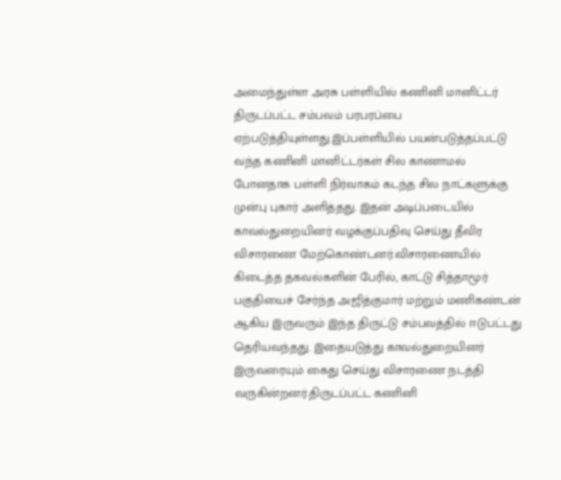அமைந்துள்ள அரசு பள்ளியில் கணினி மானிட்டர் திருடப்பட்ட சம்பவம் பரபரப்பை ஏற்படுத்தியுள்ளது.இப்பள்ளியில் பயன்படுத்தப்பட்டு வந்த கணினி மானிட்டர்கள் சில காணாமல் போனதாக பள்ளி நிர்வாகம் கடந்த சில நாட்களுக்கு முன்பு புகார் அளித்தது. இதன் அடிப்படையில் காவல்துறையினர் வழக்குப்பதிவு செய்து தீவிர விசாரணை மேற்கொண்டனர்.விசாரணையில் கிடைத்த தகவல்களின் பேரில், காட்டு சித்தாமூர் பகுதியைச் சேர்ந்த அஜித்குமார் மற்றும் மணிகண்டன் ஆகிய இருவரும் இந்த திருட்டு சம்பவத்தில் ஈடுபட்டது தெரியவந்தது. இதையடுத்து காவல்துறையினர் இருவரையும் கைது செய்து விசாரணை நடத்தி வருகின்றனர்.திருடப்பட்ட கணினி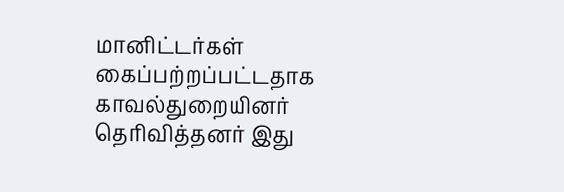மானிட்டர்கள் கைப்பற்றப்பட்டதாக காவல்துறையினர் தெரிவித்தனர் இது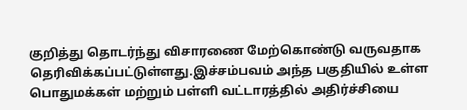குறித்து தொடர்ந்து விசாரணை மேற்கொண்டு வருவதாக தெரிவிக்கப்பட்டுள்ளது.இச்சம்பவம் அந்த பகுதியில் உள்ள பொதுமக்கள் மற்றும் பள்ளி வட்டாரத்தில் அதிர்ச்சியை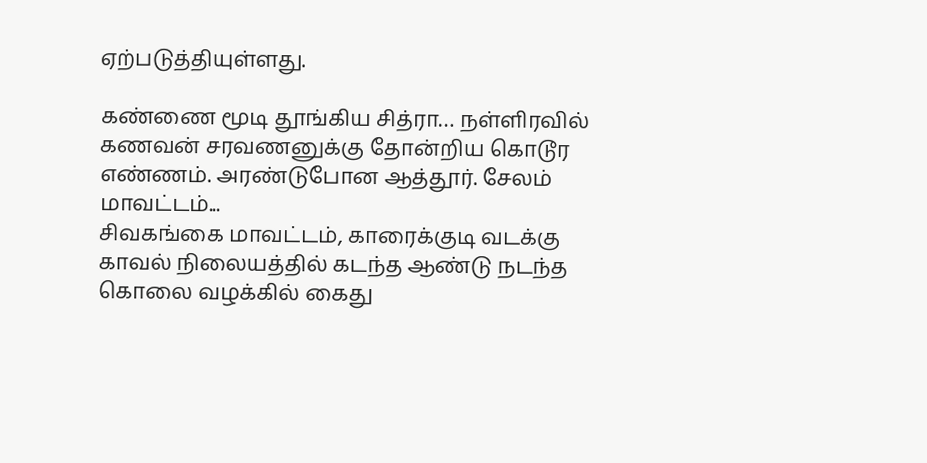ஏற்படுத்தியுள்ளது.

கண்ணை மூடி தூங்கிய சித்ரா… நள்ளிரவில் கணவன் சரவணனுக்கு தோன்றிய கொடூர எண்ணம். அரண்டுபோன ஆத்தூர். சேலம் மாவட்டம்...
சிவகங்கை மாவட்டம், காரைக்குடி வடக்கு காவல் நிலையத்தில் கடந்த ஆண்டு நடந்த கொலை வழக்கில் கைது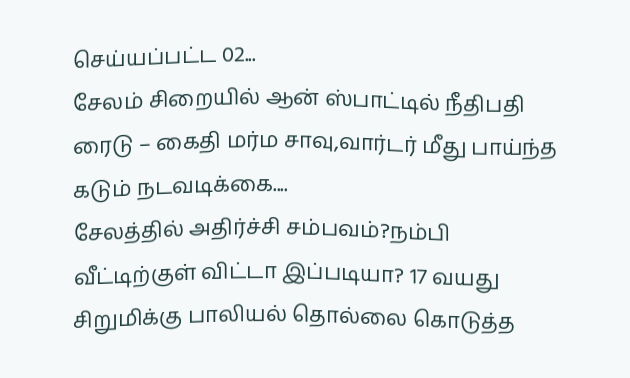செய்யப்பட்ட 02...
சேலம் சிறையில் ஆன் ஸ்பாட்டில் நீதிபதி ரைடு – கைதி மர்ம சாவு,வார்டர் மீது பாய்ந்த கடும் நடவடிக்கை....
சேலத்தில் அதிர்ச்சி சம்பவம்?நம்பி வீட்டிற்குள் விட்டா இப்படியா? 17 வயது சிறுமிக்கு பாலியல் தொல்லை கொடுத்த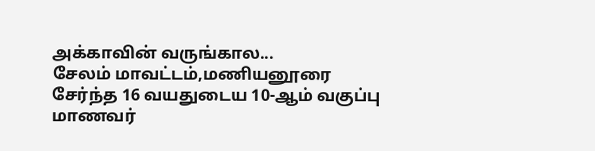அக்காவின் வருங்கால...
சேலம் மாவட்டம்,மணியனூரை சேர்ந்த 16 வயதுடைய 10-ஆம் வகுப்பு மாணவர்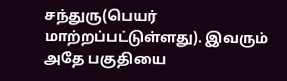சந்துரு(பெயர் மாற்றப்பட்டுள்ளது). இவரும் அதே பகுதியை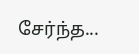சேர்ந்த...